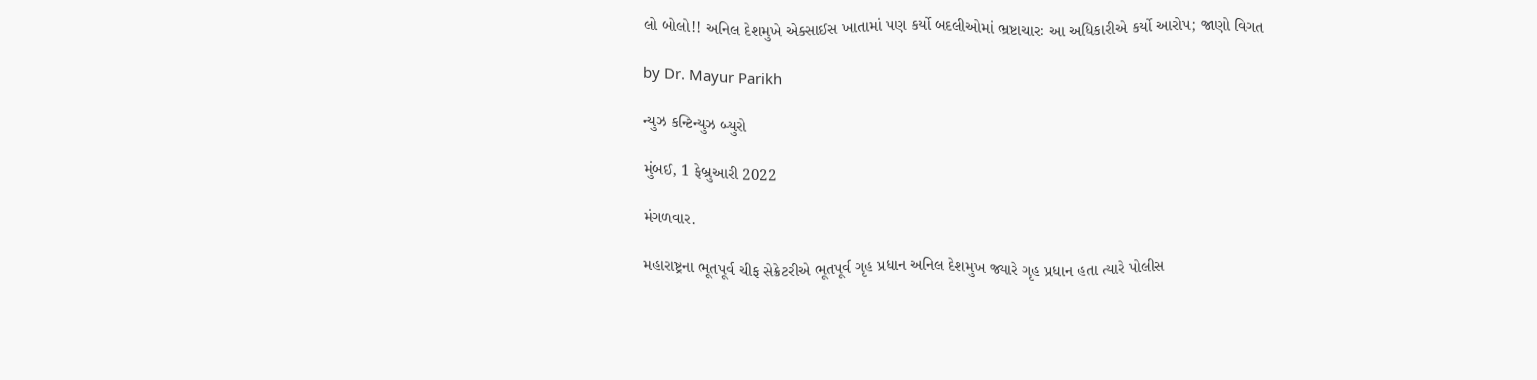લો બોલો!! અનિલ દેશમુખે એક્સાઈસ ખાતામાં પણ કર્યો બદલીઓમાં ભ્રષ્ટાચારઃ આ અધિકારીએ કર્યો આરોપ; જાણો વિગત

by Dr. Mayur Parikh

ન્યુઝ કન્ટિન્યુઝ બ્યુરો

મુંબઈ, 1 ફેબ્રુઆરી 2022

મંગળવાર.

મહારાષ્ટ્રના ભૂતપૂર્વ ચીફ સેક્રેટરીએ ભૂતપૂર્વ ગૃહ પ્રધાન અનિલ દેશમુખ જ્યારે ગૃહ પ્રધાન હતા ત્યારે પોલીસ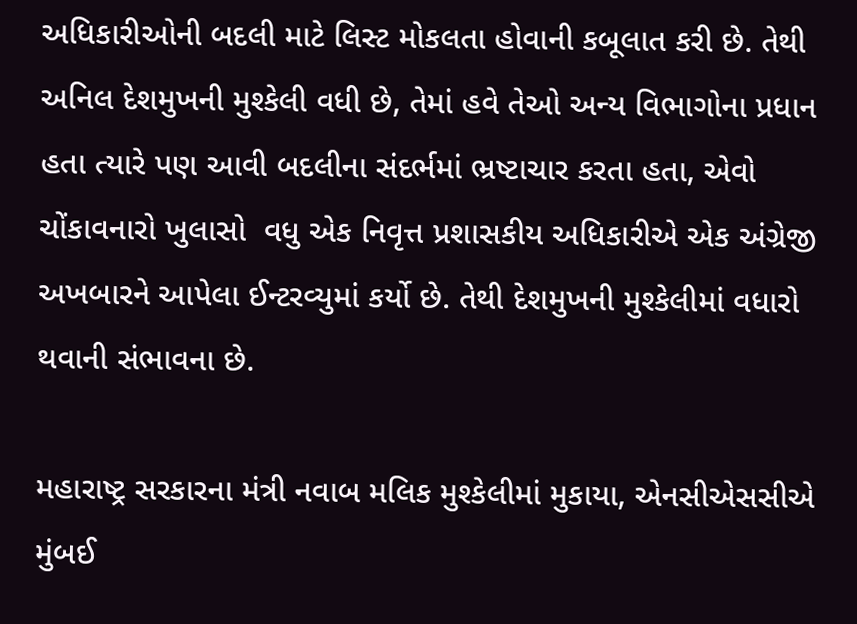અધિકારીઓની બદલી માટે લિસ્ટ મોકલતા હોવાની કબૂલાત કરી છે. તેથી અનિલ દેશમુખની મુશ્કેલી વધી છે, તેમાં હવે તેઓ અન્ય વિભાગોના પ્રધાન હતા ત્યારે પણ આવી બદલીના સંદર્ભમાં ભ્રષ્ટાચાર કરતા હતા, એવો ચોંકાવનારો ખુલાસો  વધુ એક નિવૃત્ત પ્રશાસકીય અધિકારીએ એક અંગ્રેજી અખબારને આપેલા ઈન્ટરવ્યુમાં કર્યો છે. તેથી દેશમુખની મુશ્કેલીમાં વધારો થવાની સંભાવના છે.

મહારાષ્ટ્ર સરકારના મંત્રી નવાબ મલિક મુશ્કેલીમાં મુકાયા, એનસીએસસીએ મુંબઈ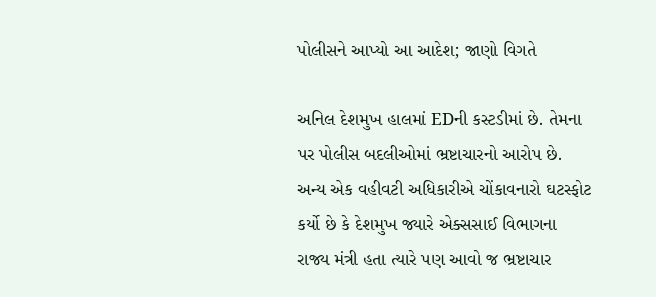પોલીસને આપ્યો આ આદેશ; જાણો વિગતે

અનિલ દેશમુખ હાલમાં EDની કસ્ટડીમાં છે. તેમના પર પોલીસ બદલીઓમાં ભ્રષ્ટાચારનો આરોપ છે. અન્ય એક વહીવટી અધિકારીએ ચોંકાવનારો ઘટસ્ફોટ કર્યો છે કે દેશમુખ જ્યારે એક્સસાઈ વિભાગના રાજ્ય મંત્રી હતા ત્યારે પણ આવો જ ભ્રષ્ટાચાર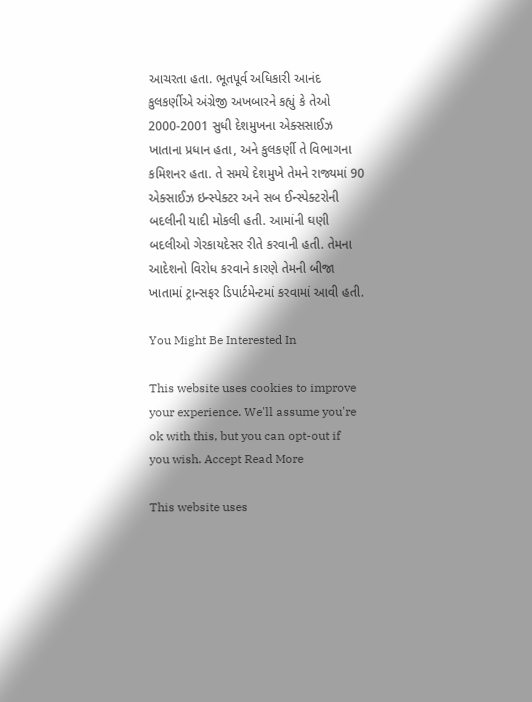આચરતા હતા. ભૂતપૂર્વ અધિકારી આનંદ કુલકર્ણીએ અંગ્રેજી અખબારને કહ્યું કે તેઓ 2000-2001 સુધી દેશમુખના એક્સસાઈઝ ખાતાના પ્રધાન હતા, અને કુલકર્ણી તે વિભાગના કમિશનર હતા. તે સમયે દેશમુખે તેમને રાજ્યમાં 90 એક્સાઈઝ ઇન્સ્પેક્ટર અને સબ ઈન્સ્પેક્ટરોની બદલીની યાદી મોકલી હતી. આમાંની ઘણી બદલીઓ ગેરકાયદેસર રીતે કરવાની હતી. તેમના આદેશનો વિરોધ કરવાને કારણે તેમની બીજા ખાતામાં ટ્રાન્સફર ડિપાર્ટમેન્ટમાં કરવામાં આવી હતી.

You Might Be Interested In

This website uses cookies to improve your experience. We'll assume you're ok with this, but you can opt-out if you wish. Accept Read More

This website uses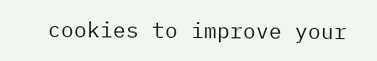cookies to improve your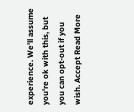experience. We'll assume you're ok with this, but you can opt-out if you wish. Accept Read More